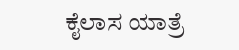ಕೈಲಾಸ ಯಾತ್ರೆ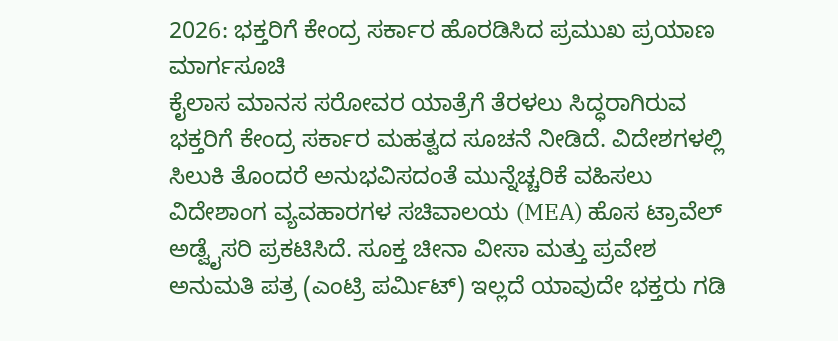2026: ಭಕ್ತರಿಗೆ ಕೇಂದ್ರ ಸರ್ಕಾರ ಹೊರಡಿಸಿದ ಪ್ರಮುಖ ಪ್ರಯಾಣ ಮಾರ್ಗಸೂಚಿ
ಕೈಲಾಸ ಮಾನಸ ಸರೋವರ ಯಾತ್ರೆಗೆ ತೆರಳಲು ಸಿದ್ಧರಾಗಿರುವ ಭಕ್ತರಿಗೆ ಕೇಂದ್ರ ಸರ್ಕಾರ ಮಹತ್ವದ ಸೂಚನೆ ನೀಡಿದೆ. ವಿದೇಶಗಳಲ್ಲಿ ಸಿಲುಕಿ ತೊಂದರೆ ಅನುಭವಿಸದಂತೆ ಮುನ್ನೆಚ್ಚರಿಕೆ ವಹಿಸಲು ವಿದೇಶಾಂಗ ವ್ಯವಹಾರಗಳ ಸಚಿವಾಲಯ (MEA) ಹೊಸ ಟ್ರಾವೆಲ್ ಅಡ್ವೈಸರಿ ಪ್ರಕಟಿಸಿದೆ. ಸೂಕ್ತ ಚೀನಾ ವೀಸಾ ಮತ್ತು ಪ್ರವೇಶ ಅನುಮತಿ ಪತ್ರ (ಎಂಟ್ರಿ ಪರ್ಮಿಟ್) ಇಲ್ಲದೆ ಯಾವುದೇ ಭಕ್ತರು ಗಡಿ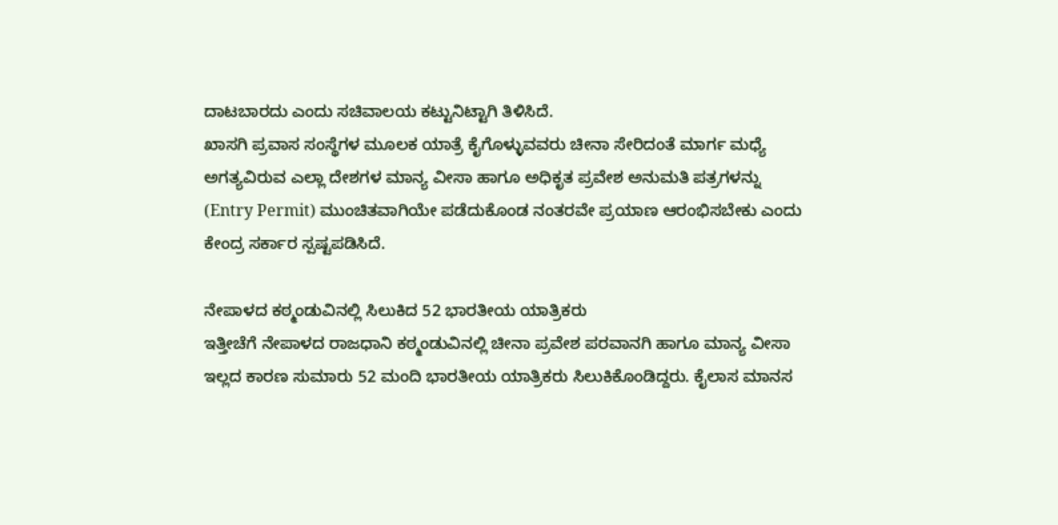ದಾಟಬಾರದು ಎಂದು ಸಚಿವಾಲಯ ಕಟ್ಟುನಿಟ್ಟಾಗಿ ತಿಳಿಸಿದೆ.
ಖಾಸಗಿ ಪ್ರವಾಸ ಸಂಸ್ಥೆಗಳ ಮೂಲಕ ಯಾತ್ರೆ ಕೈಗೊಳ್ಳುವವರು ಚೀನಾ ಸೇರಿದಂತೆ ಮಾರ್ಗ ಮಧ್ಯೆ ಅಗತ್ಯವಿರುವ ಎಲ್ಲಾ ದೇಶಗಳ ಮಾನ್ಯ ವೀಸಾ ಹಾಗೂ ಅಧಿಕೃತ ಪ್ರವೇಶ ಅನುಮತಿ ಪತ್ರಗಳನ್ನು (Entry Permit) ಮುಂಚಿತವಾಗಿಯೇ ಪಡೆದುಕೊಂಡ ನಂತರವೇ ಪ್ರಯಾಣ ಆರಂಭಿಸಬೇಕು ಎಂದು ಕೇಂದ್ರ ಸರ್ಕಾರ ಸ್ಪಷ್ಟಪಡಿಸಿದೆ.

ನೇಪಾಳದ ಕಠ್ಮಂಡುವಿನಲ್ಲಿ ಸಿಲುಕಿದ 52 ಭಾರತೀಯ ಯಾತ್ರಿಕರು
ಇತ್ತೀಚೆಗೆ ನೇಪಾಳದ ರಾಜಧಾನಿ ಕಠ್ಮಂಡುವಿನಲ್ಲಿ ಚೀನಾ ಪ್ರವೇಶ ಪರವಾನಗಿ ಹಾಗೂ ಮಾನ್ಯ ವೀಸಾ ಇಲ್ಲದ ಕಾರಣ ಸುಮಾರು 52 ಮಂದಿ ಭಾರತೀಯ ಯಾತ್ರಿಕರು ಸಿಲುಕಿಕೊಂಡಿದ್ದರು. ಕೈಲಾಸ ಮಾನಸ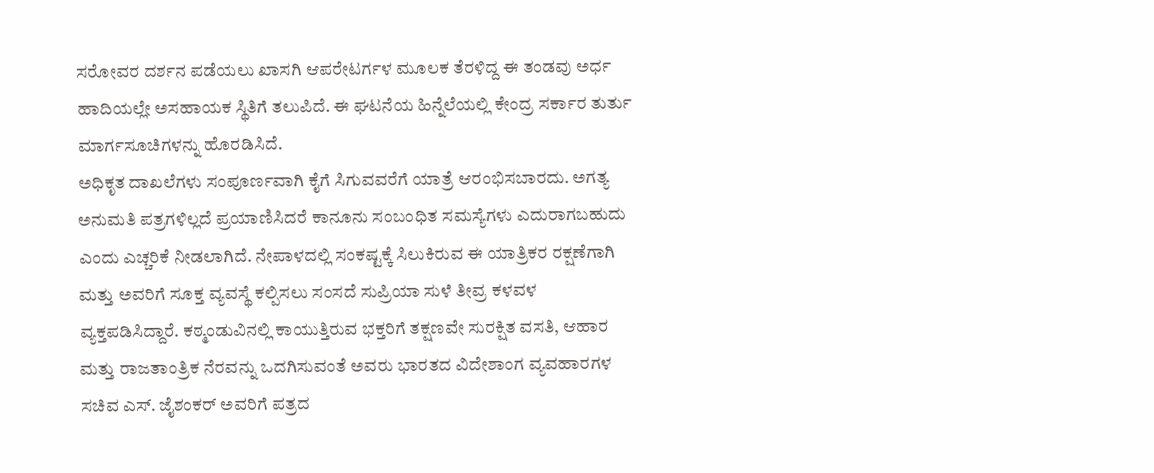ಸರೋವರ ದರ್ಶನ ಪಡೆಯಲು ಖಾಸಗಿ ಆಪರೇಟರ್ಗಳ ಮೂಲಕ ತೆರಳಿದ್ದ ಈ ತಂಡವು ಅರ್ಧ ಹಾದಿಯಲ್ಲೇ ಅಸಹಾಯಕ ಸ್ಥಿತಿಗೆ ತಲುಪಿದೆ. ಈ ಘಟನೆಯ ಹಿನ್ನೆಲೆಯಲ್ಲಿ ಕೇಂದ್ರ ಸರ್ಕಾರ ತುರ್ತು ಮಾರ್ಗಸೂಚಿಗಳನ್ನು ಹೊರಡಿಸಿದೆ.
ಅಧಿಕೃತ ದಾಖಲೆಗಳು ಸಂಪೂರ್ಣವಾಗಿ ಕೈಗೆ ಸಿಗುವವರೆಗೆ ಯಾತ್ರೆ ಆರಂಭಿಸಬಾರದು. ಅಗತ್ಯ ಅನುಮತಿ ಪತ್ರಗಳಿಲ್ಲದೆ ಪ್ರಯಾಣಿಸಿದರೆ ಕಾನೂನು ಸಂಬಂಧಿತ ಸಮಸ್ಯೆಗಳು ಎದುರಾಗಬಹುದು ಎಂದು ಎಚ್ಚರಿಕೆ ನೀಡಲಾಗಿದೆ. ನೇಪಾಳದಲ್ಲಿ ಸಂಕಷ್ಟಕ್ಕೆ ಸಿಲುಕಿರುವ ಈ ಯಾತ್ರಿಕರ ರಕ್ಷಣೆಗಾಗಿ ಮತ್ತು ಅವರಿಗೆ ಸೂಕ್ತ ವ್ಯವಸ್ಥೆ ಕಲ್ಪಿಸಲು ಸಂಸದೆ ಸುಪ್ರಿಯಾ ಸುಳೆ ತೀವ್ರ ಕಳವಳ ವ್ಯಕ್ತಪಡಿಸಿದ್ದಾರೆ. ಕಠ್ಮಂಡುವಿನಲ್ಲಿ ಕಾಯುತ್ತಿರುವ ಭಕ್ತರಿಗೆ ತಕ್ಷಣವೇ ಸುರಕ್ಷಿತ ವಸತಿ, ಆಹಾರ ಮತ್ತು ರಾಜತಾಂತ್ರಿಕ ನೆರವನ್ನು ಒದಗಿಸುವಂತೆ ಅವರು ಭಾರತದ ವಿದೇಶಾಂಗ ವ್ಯವಹಾರಗಳ ಸಚಿವ ಎಸ್. ಜೈಶಂಕರ್ ಅವರಿಗೆ ಪತ್ರದ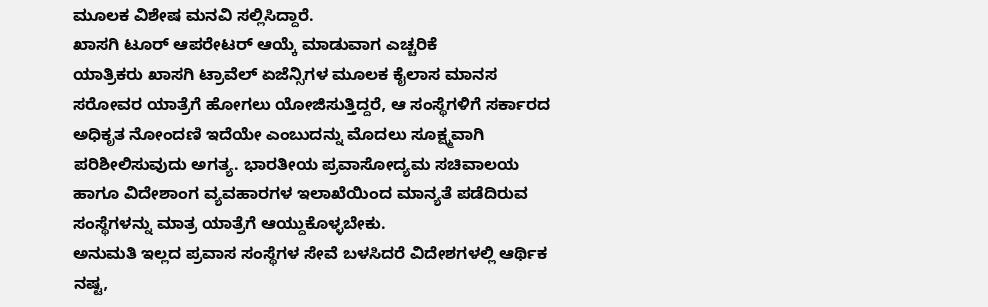ಮೂಲಕ ವಿಶೇಷ ಮನವಿ ಸಲ್ಲಿಸಿದ್ದಾರೆ.
ಖಾಸಗಿ ಟೂರ್ ಆಪರೇಟರ್ ಆಯ್ಕೆ ಮಾಡುವಾಗ ಎಚ್ಚರಿಕೆ
ಯಾತ್ರಿಕರು ಖಾಸಗಿ ಟ್ರಾವೆಲ್ ಏಜೆನ್ಸಿಗಳ ಮೂಲಕ ಕೈಲಾಸ ಮಾನಸ ಸರೋವರ ಯಾತ್ರೆಗೆ ಹೋಗಲು ಯೋಜಿಸುತ್ತಿದ್ದರೆ, ಆ ಸಂಸ್ಥೆಗಳಿಗೆ ಸರ್ಕಾರದ ಅಧಿಕೃತ ನೋಂದಣಿ ಇದೆಯೇ ಎಂಬುದನ್ನು ಮೊದಲು ಸೂಕ್ಷ್ಮವಾಗಿ ಪರಿಶೀಲಿಸುವುದು ಅಗತ್ಯ. ಭಾರತೀಯ ಪ್ರವಾಸೋದ್ಯಮ ಸಚಿವಾಲಯ ಹಾಗೂ ವಿದೇಶಾಂಗ ವ್ಯವಹಾರಗಳ ಇಲಾಖೆಯಿಂದ ಮಾನ್ಯತೆ ಪಡೆದಿರುವ ಸಂಸ್ಥೆಗಳನ್ನು ಮಾತ್ರ ಯಾತ್ರೆಗೆ ಆಯ್ದುಕೊಳ್ಳಬೇಕು.
ಅನುಮತಿ ಇಲ್ಲದ ಪ್ರವಾಸ ಸಂಸ್ಥೆಗಳ ಸೇವೆ ಬಳಸಿದರೆ ವಿದೇಶಗಳಲ್ಲಿ ಆರ್ಥಿಕ ನಷ್ಟ,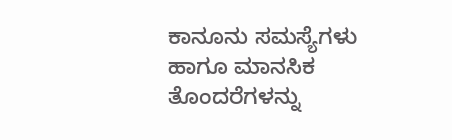ಕಾನೂನು ಸಮಸ್ಯೆಗಳು ಹಾಗೂ ಮಾನಸಿಕ ತೊಂದರೆಗಳನ್ನು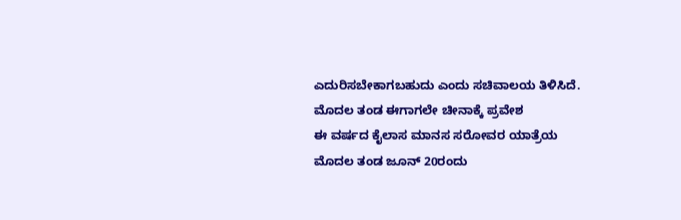ಎದುರಿಸಬೇಕಾಗಬಹುದು ಎಂದು ಸಚಿವಾಲಯ ತಿಳಿಸಿದೆ.
ಮೊದಲ ತಂಡ ಈಗಾಗಲೇ ಚೀನಾಕ್ಕೆ ಪ್ರವೇಶ
ಈ ವರ್ಷದ ಕೈಲಾಸ ಮಾನಸ ಸರೋವರ ಯಾತ್ರೆಯ ಮೊದಲ ತಂಡ ಜೂನ್ 20ರಂದು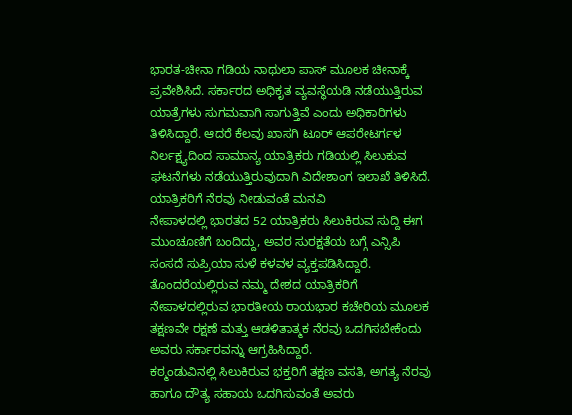ಭಾರತ-ಚೀನಾ ಗಡಿಯ ನಾಥುಲಾ ಪಾಸ್ ಮೂಲಕ ಚೀನಾಕ್ಕೆ ಪ್ರವೇಶಿಸಿದೆ. ಸರ್ಕಾರದ ಅಧಿಕೃತ ವ್ಯವಸ್ಥೆಯಡಿ ನಡೆಯುತ್ತಿರುವ ಯಾತ್ರೆಗಳು ಸುಗಮವಾಗಿ ಸಾಗುತ್ತಿವೆ ಎಂದು ಅಧಿಕಾರಿಗಳು ತಿಳಿಸಿದ್ದಾರೆ. ಆದರೆ ಕೆಲವು ಖಾಸಗಿ ಟೂರ್ ಆಪರೇಟರ್ಗಳ ನಿರ್ಲಕ್ಷ್ಯದಿಂದ ಸಾಮಾನ್ಯ ಯಾತ್ರಿಕರು ಗಡಿಯಲ್ಲಿ ಸಿಲುಕುವ ಘಟನೆಗಳು ನಡೆಯುತ್ತಿರುವುದಾಗಿ ವಿದೇಶಾಂಗ ಇಲಾಖೆ ತಿಳಿಸಿದೆ.
ಯಾತ್ರಿಕರಿಗೆ ನೆರವು ನೀಡುವಂತೆ ಮನವಿ
ನೇಪಾಳದಲ್ಲಿ ಭಾರತದ 52 ಯಾತ್ರಿಕರು ಸಿಲುಕಿರುವ ಸುದ್ದಿ ಈಗ ಮುಂಚೂಣಿಗೆ ಬಂದಿದ್ದು, ಅವರ ಸುರಕ್ಷತೆಯ ಬಗ್ಗೆ ಎನ್ಸಿಪಿ ಸಂಸದೆ ಸುಪ್ರಿಯಾ ಸುಳೆ ಕಳವಳ ವ್ಯಕ್ತಪಡಿಸಿದ್ದಾರೆ. ತೊಂದರೆಯಲ್ಲಿರುವ ನಮ್ಮ ದೇಶದ ಯಾತ್ರಿಕರಿಗೆ ನೇಪಾಳದಲ್ಲಿರುವ ಭಾರತೀಯ ರಾಯಭಾರ ಕಚೇರಿಯ ಮೂಲಕ ತಕ್ಷಣವೇ ರಕ್ಷಣೆ ಮತ್ತು ಆಡಳಿತಾತ್ಮಕ ನೆರವು ಒದಗಿಸಬೇಕೆಂದು ಅವರು ಸರ್ಕಾರವನ್ನು ಆಗ್ರಹಿಸಿದ್ದಾರೆ.
ಕಠ್ಮಂಡುವಿನಲ್ಲಿ ಸಿಲುಕಿರುವ ಭಕ್ತರಿಗೆ ತಕ್ಷಣ ವಸತಿ, ಅಗತ್ಯ ನೆರವು ಹಾಗೂ ದೌತ್ಯ ಸಹಾಯ ಒದಗಿಸುವಂತೆ ಅವರು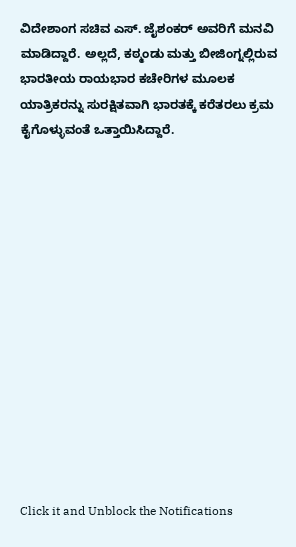ವಿದೇಶಾಂಗ ಸಚಿವ ಎಸ್. ಜೈಶಂಕರ್ ಅವರಿಗೆ ಮನವಿ ಮಾಡಿದ್ದಾರೆ. ಅಲ್ಲದೆ, ಕಠ್ಮಂಡು ಮತ್ತು ಬೀಜಿಂಗ್ನಲ್ಲಿರುವ ಭಾರತೀಯ ರಾಯಭಾರ ಕಚೇರಿಗಳ ಮೂಲಕ ಯಾತ್ರಿಕರನ್ನು ಸುರಕ್ಷಿತವಾಗಿ ಭಾರತಕ್ಕೆ ಕರೆತರಲು ಕ್ರಮ ಕೈಗೊಳ್ಳುವಂತೆ ಒತ್ತಾಯಿಸಿದ್ದಾರೆ.














Click it and Unblock the Notifications